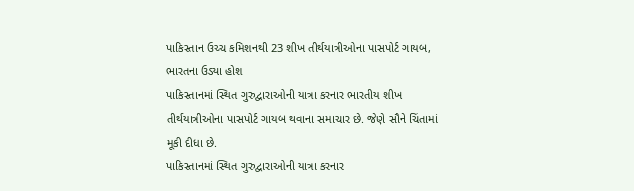પાકિસ્તાન ઉચ્ચ કમિશનથી 23 શીખ તીર્થયાત્રીઓના પાસપોર્ટ ગાયબ, ભારતના ઉડ્યા હોશ
પાકિસ્તાનમાં સ્થિત ગુરુદ્વારાઓની યાત્રા કરનાર ભારતીય શીખ તીર્થયાત્રીઓના પાસપોર્ટ ગાયબ થવાના સમાચાર છે. જેણે સૌને ચિંતામાં મૂકી દીધા છે.
પાકિસ્તાનમાં સ્થિત ગુરુદ્વારાઓની યાત્રા કરનાર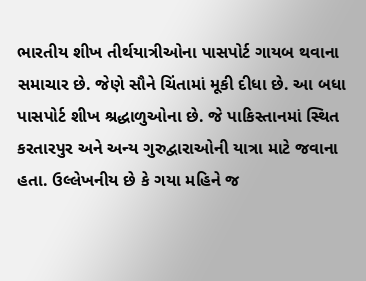ભારતીય શીખ તીર્થયાત્રીઓના પાસપોર્ટ ગાયબ થવાના સમાચાર છે. જેણે સૌને ચિંતામાં મૂકી દીધા છે. આ બધા પાસપોર્ટ શીખ શ્રદ્ધાળુઓના છે. જે પાકિસ્તાનમાં સ્થિત કરતારપુર અને અન્ય ગુરુદ્વારાઓની યાત્રા માટે જવાના હતા. ઉલ્લેખનીય છે કે ગયા મહિને જ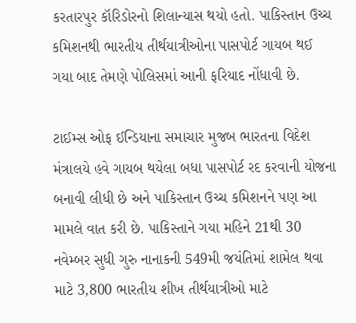કરતારપુર કૉરિડોરનો શિલાન્યાસ થયો હતો. પાકિસ્તાન ઉચ્ચ કમિશનથી ભારતીય તીર્થયાત્રીઓના પાસપોર્ટ ગાયબ થઈ ગયા બાદ તેમણે પોલિસમાં આની ફરિયાદ નોંધાવી છે.

ટાઈમ્સ ઓફ ઈન્ડિયાના સમાચાર મુજબ ભારતના વિદેશ મંત્રાલયે હવે ગાયબ થયેલા બધા પાસપોર્ટ રદ કરવાની યોજના બનાવી લીધી છે અને પાકિસ્તાન ઉચ્ચ કમિશનને પણ આ મામલે વાત કરી છે. પાકિસ્તાને ગયા મહિને 21થી 30 નવેમ્બર સુધી ગુરુ નાનાકની 549મી જયંતિમાં શામેલ થવા માટે 3,800 ભારતીય શીખ તીર્થયાત્રીઓ માટે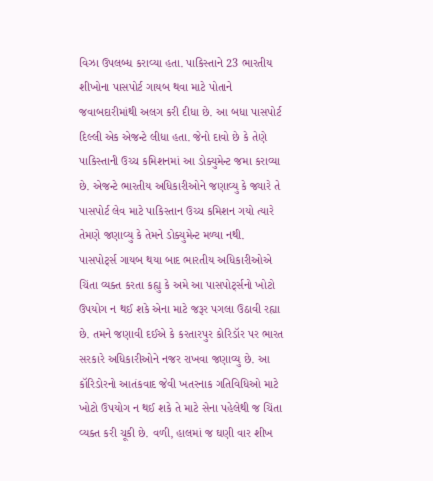વિઝા ઉપલબ્ધ કરાવ્યા હતા. પાકિસ્તાને 23 ભારતીય શીખોના પાસપોર્ટ ગાયબ થવા માટે પોતાને જવાબદારીમાંથી અલગ કરી દીધા છે. આ બધા પાસપોર્ટ દિલ્લી એક એજન્ટે લીધા હતા. જેનો દાવો છે કે તેણે પાકિસ્તાની ઉચ્ચ કમિશનમાં આ ડોક્યુમેન્ટ જમા કરાવ્યા છે. એજન્ટે ભારતીય અધિકારીઓને જણાવ્યુ કે જ્યારે તે પાસપોર્ટ લેવ માટે પાકિસ્તાન ઉચ્ચ કમિશન ગયો ત્યારે તેમણે જણાવ્યુ કે તેમને ડોક્યુમેન્ટ મળ્યા નથી.
પાસપોર્ટ્સ ગાયબ થયા બાદ ભારતીય અધિકારીઓએ ચિંતા વ્યક્ત કરતા કહ્યુ કે અમે આ પાસપોર્ટ્સનો ખોટો ઉપયોગ ન થઈ શકે એના માટે જરૂર પગલા ઉઠાવી રહ્યા છે. તમને જણાવી દઈએ કે કરતારપુર કોરિડૉર પર ભારત સરકારે અધિકારીઓને નજર રાખવા જણાવ્યુ છે. આ કૉરિડોરનો આતંકવાદ જેવી ખતરનાક ગતિવિધિઓ માટે ખોટો ઉપયોગ ન થઈ શકે તે માટે સેના પહેલેથી જ ચિંતા વ્યક્ત કરી ચૂકી છે. વળી, હાલમાં જ ઘણી વાર શીખ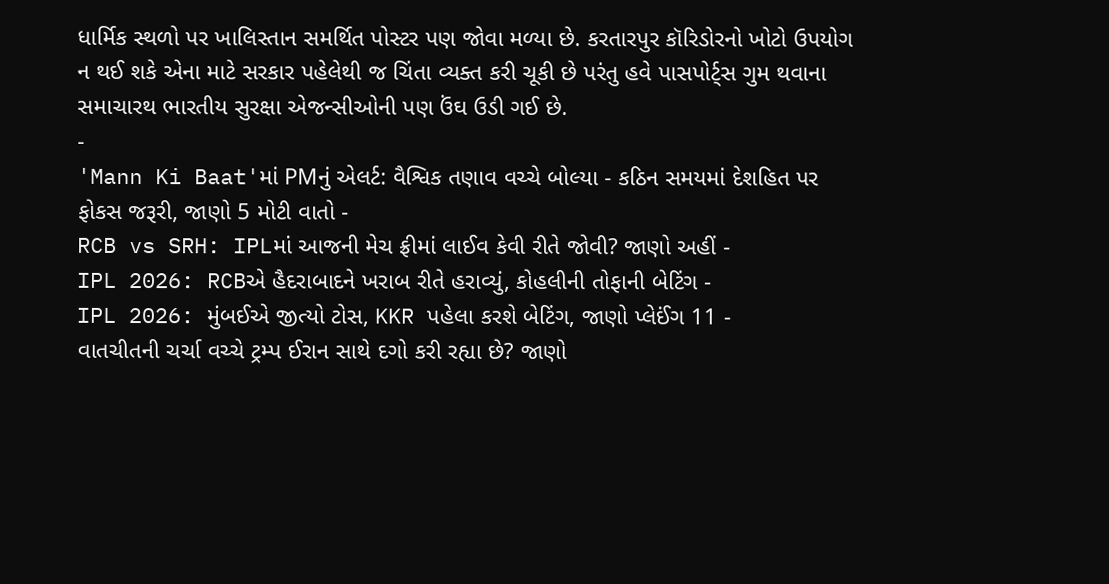ધાર્મિક સ્થળો પર ખાલિસ્તાન સમર્થિત પોસ્ટર પણ જોવા મળ્યા છે. કરતારપુર કૉરિડોરનો ખોટો ઉપયોગ ન થઈ શકે એના માટે સરકાર પહેલેથી જ ચિંતા વ્યક્ત કરી ચૂકી છે પરંતુ હવે પાસપોર્ટ્સ ગુમ થવાના સમાચારથ ભારતીય સુરક્ષા એજન્સીઓની પણ ઉંઘ ઉડી ગઈ છે.
-
'Mann Ki Baat'માં PMનું એલર્ટ: વૈશ્વિક તણાવ વચ્ચે બોલ્યા - કઠિન સમયમાં દેશહિત પર ફોકસ જરૂરી, જાણો 5 મોટી વાતો -
RCB vs SRH: IPLમાં આજની મેચ ફ્રીમાં લાઈવ કેવી રીતે જોવી? જાણો અહીં -
IPL 2026: RCBએ હૈદરાબાદને ખરાબ રીતે હરાવ્યું, કોહલીની તોફાની બેટિંગ -
IPL 2026: મુંબઈએ જીત્યો ટોસ, KKR પહેલા કરશે બેટિંગ, જાણો પ્લેઈંગ 11 -
વાતચીતની ચર્ચા વચ્ચે ટ્રમ્પ ઈરાન સાથે દગો કરી રહ્યા છે? જાણો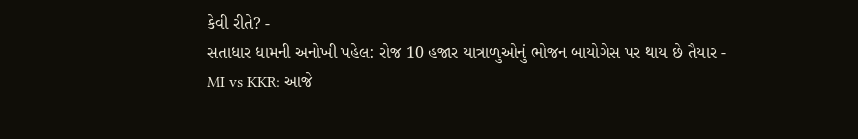કેવી રીતે? -
સતાધાર ધામની અનોખી પહેલ: રોજ 10 હજાર યાત્રાળુઓનું ભોજન બાયોગેસ પર થાય છે તૈયાર -
MI vs KKR: આજે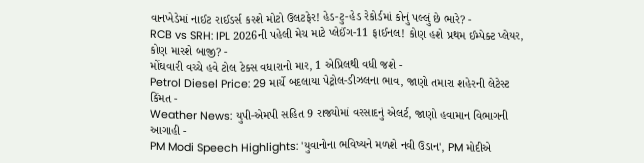વાનખેડેમાં નાઈટ રાઈડર્સ કરશે મોટો ઉલટફેર! હેડ-ટુ-હેડ રેકોર્ડમાં કોનું પલ્લું છે ભારે? -
RCB vs SRH: IPL 2026ની પહેલી મેચ માટે પ્લેઈંગ-11 ફાઈનલ! કોણ હશે પ્રથમ ઈમ્પેક્ટ પ્લેયર, કોણ મારશે બાજી? -
મોંઘવારી વચ્ચે હવે ટોલ ટેક્સ વધારાનો માર, 1 એપ્રિલથી વધી જશે -
Petrol Diesel Price: 29 માર્ચે બદલાયા પેટ્રોલ-ડીઝલના ભાવ, જાણો તમારા શહેરની લેટેસ્ટ કિંમત -
Weather News: યુપી-એમપી સહિત 9 રાજ્યોમાં વરસાદનું એલર્ટ, જાણો હવામાન વિભાગની આગાહી -
PM Modi Speech Highlights: 'યુવાનોના ભવિષ્યને મળશે નવી ઉડાન', PM મોદીએ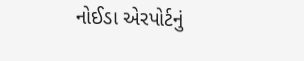નોઈડા એરપોર્ટનું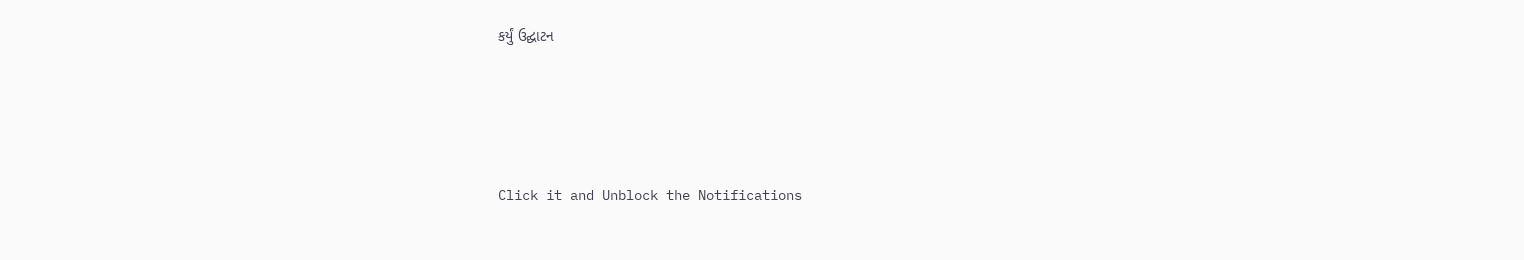કર્યું ઉદ્ઘાટન






Click it and Unblock the Notifications